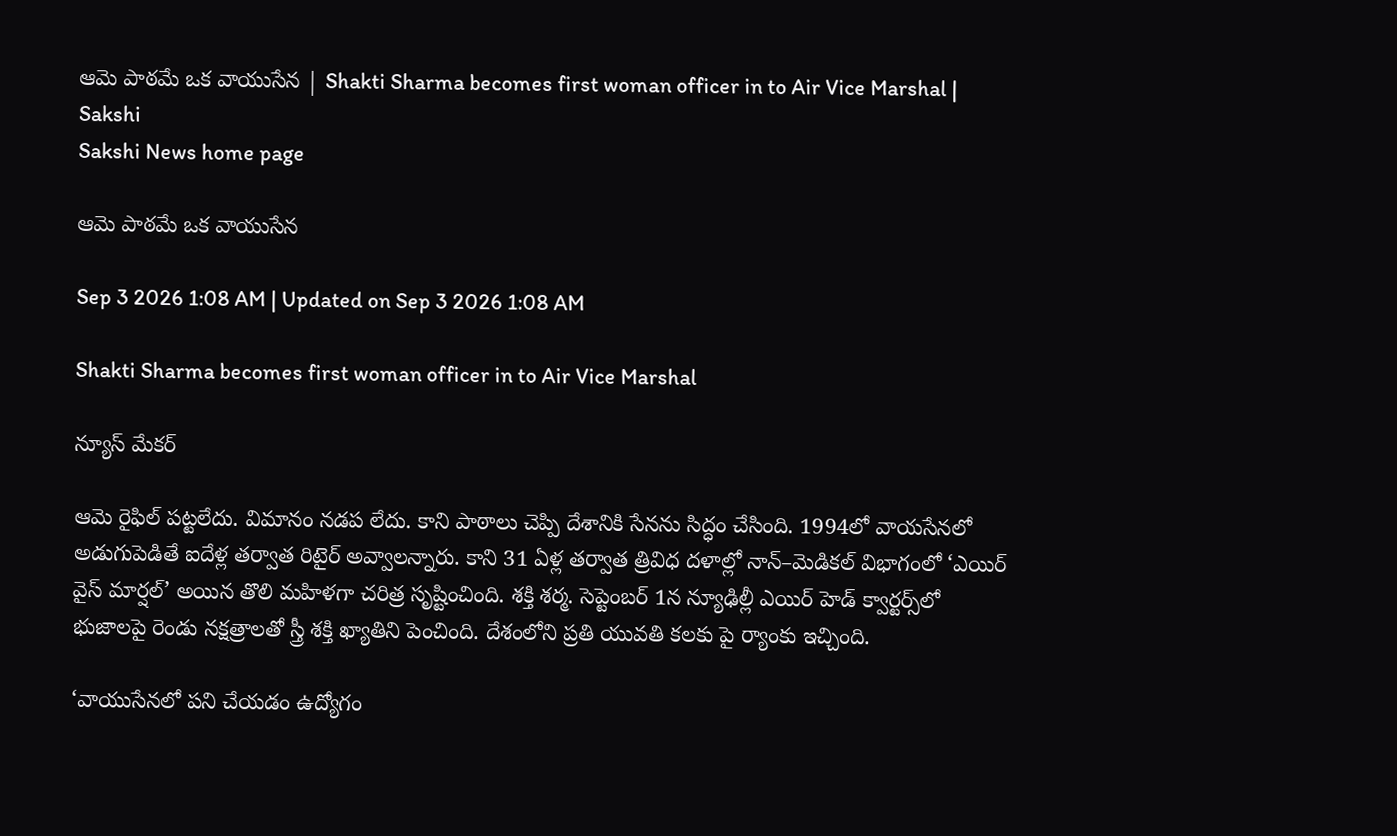ఆమె పాఠమే ఒక వాయుసేన | Shakti Sharma becomes first woman officer in to Air Vice Marshal | Sakshi
Sakshi News home page

ఆమె పాఠమే ఒక వాయుసేన

Sep 3 2026 1:08 AM | Updated on Sep 3 2026 1:08 AM

Shakti Sharma becomes first woman officer in to Air Vice Marshal

న్యూస్‌ మేకర్‌

ఆమె రైఫిల్‌ పట్టలేదు. విమానం నడప లేదు. కాని పాఠాలు చెప్పి దేశానికి సేనను సిద్ధం చేసింది. 1994లో వాయసేనలో అడుగుపెడితే ఐదేళ్ల తర్వాత రిటైర్‌ అవ్వాలన్నారు. కాని 31 ఏళ్ల తర్వాత త్రివిధ దళాల్లో నాన్‌–మెడికల్‌ విభాగంలో ‘ఎయిర్‌ వైస్‌ మార్షల్‌’ అయిన తొలి మహిళగా చరిత్ర సృష్టించింది. శక్తి శర్మ. సెప్టెంబర్‌ 1న న్యూఢిల్లీ ఎయిర్‌ హెడ్‌ క్వార్టర్స్‌లో భుజాలపై రెండు నక్షత్రాలతో స్త్రీ శక్తి ఖ్యాతిని పెంచింది. దేశంలోని ప్రతి యువతి కలకు పై ర్యాంకు ఇచ్చింది.

‘వాయుసేనలో పని చేయడం ఉద్యోగం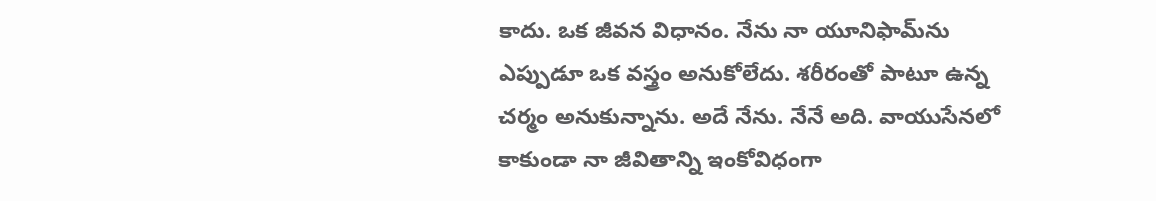కాదు. ఒక జీవన విధానం. నేను నా యూనిఫామ్‌ను ఎప్పుడూ ఒక వస్త్రం అనుకోలేదు. శరీరంతో పాటూ ఉన్న చర్మం అనుకున్నాను. అదే నేను. నేనే అది. వాయుసేనలో కాకుండా నా జీవితాన్ని ఇంకోవిధంగా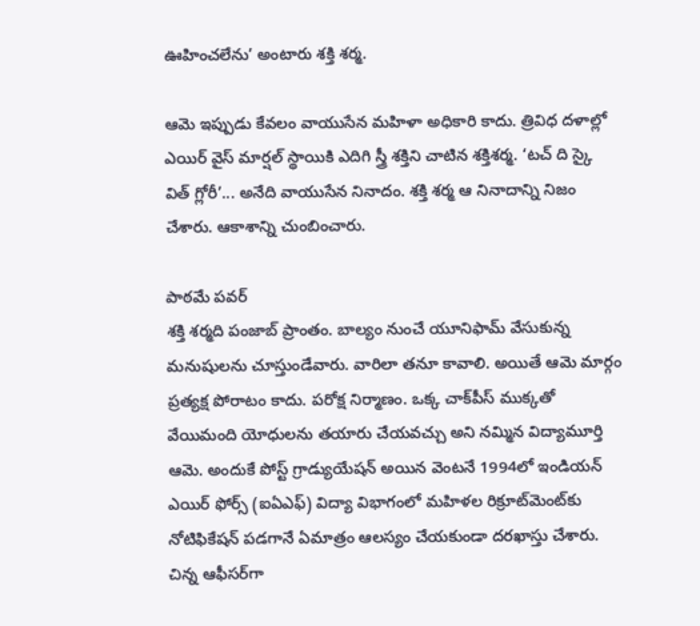ఊహించలేను’ అంటారు శక్తి శర్మ.

ఆమె ఇప్పుడు కేవలం వాయుసేన మహిళా అధికారి కాదు. త్రివిధ దళాల్లో ఎయిర్‌ వైస్‌ మార్షల్‌ స్థాయికి ఎదిగి స్త్రీ శక్తిని చాటిన శక్తిశర్మ. ‘టచ్‌ ది స్కై విత్‌ గ్లోరీ’... అనేది వాయుసేన నినాదం. శక్తి శర్మ ఆ నినాదాన్ని నిజం చేశారు. ఆకాశాన్ని చుంబించారు.

పాఠమే పవర్‌
శక్తి శర్మది పంజాబ్‌ ప్రాంతం. బాల్యం నుంచే యూనిఫామ్‌ వేసుకున్న మనుషులను చూస్తుండేవారు. వారిలా తనూ కావాలి. అయితే ఆమె మార్గం ప్రత్యక్ష పోరాటం కాదు. పరోక్ష నిర్మాణం. ఒక్క చాక్‌పీస్‌ ముక్కతో వేయిమంది యోధులను తయారు చేయవచ్చు అని నమ్మిన విద్యామూర్తి ఆమె. అందుకే పోస్ట్‌ గ్రాడ్యుయేషన్‌ అయిన వెంటనే 1994లో ఇండియన్‌ ఎయిర్‌ ఫోర్స్‌ (ఐఏఎఫ్‌) విద్యా విభాగంలో మహిళల రిక్రూట్‌మెంట్‌కు నోటిఫికేషన్‌ పడగానే ఏమాత్రం ఆలస్యం చేయకుండా దరఖాస్తు చేశారు. చిన్న ఆఫీసర్‌గా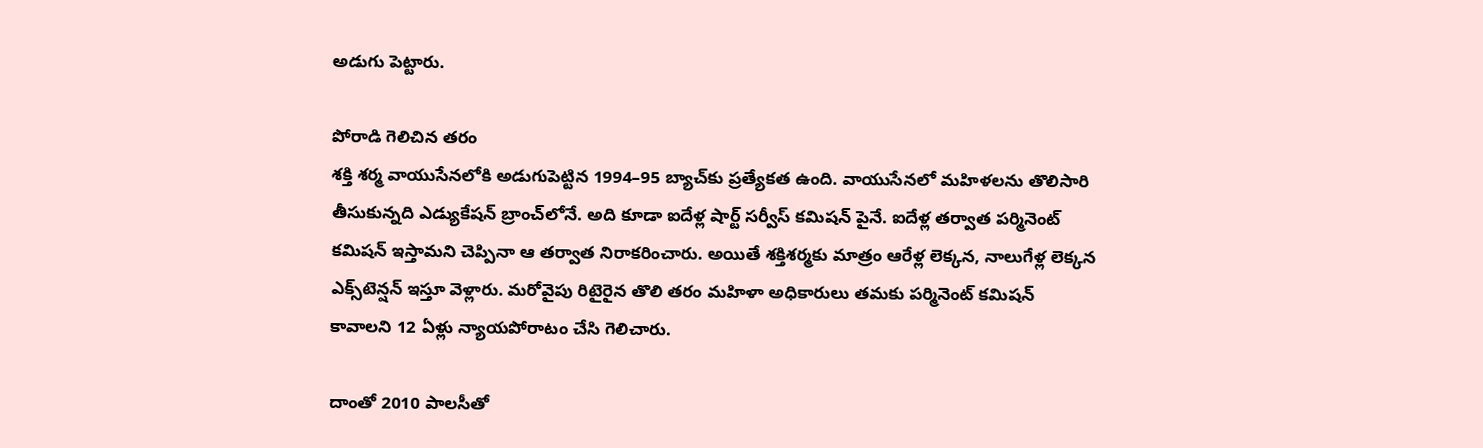అడుగు పెట్టారు.

పోరాడి గెలిచిన తరం
శక్తి శర్మ వాయుసేనలోకి అడుగుపెట్టిన 1994–95 బ్యాచ్‌కు ప్రత్యేకత ఉంది. వాయుసేనలో మహిళలను తొలిసారి తీసుకున్నది ఎడ్యుకేషన్‌ బ్రాంచ్‌లోనే. అది కూడా ఐదేళ్ల షార్ట్‌ సర్వీస్‌ కమిషన్‌ పైనే. ఐదేళ్ల తర్వాత పర్మినెంట్‌ కమిషన్‌ ఇస్తామని చెప్పినా ఆ తర్వాత నిరాకరించారు. అయితే శక్తిశర్మకు మాత్రం ఆరేళ్ల లెక్కన, నాలుగేళ్ల లెక్కన ఎక్స్‌టెన్షన్‌ ఇస్తూ వెళ్లారు. మరోవైపు రిటైరైన తొలి తరం మహిళా అధికారులు తమకు పర్మినెంట్‌ కమిషన్‌ కావాలని 12 ఏళ్లు న్యాయపోరాటం చేసి గెలిచారు.

దాంతో 2010 పాలసీతో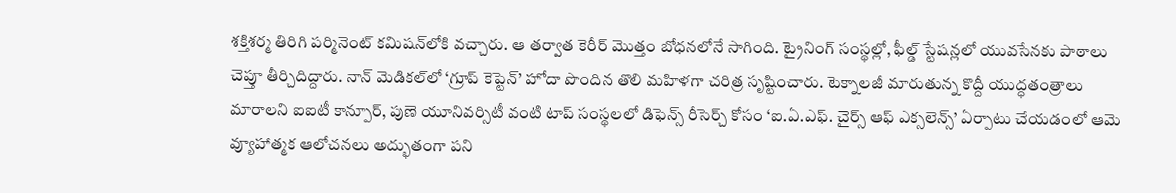శక్తిశర్మ తిరిగి పర్మినెంట్‌ కమిషన్‌లోకి వచ్చారు. ఆ తర్వాత కెరీర్‌ మొత్తం బోధనలోనే సాగింది. ట్రైనింగ్‌ సంస్థల్లో, ఫీల్డ్‌ స్టేషన్లలో యువసేనకు పాఠాలు చెప్తూ తీర్చిదిద్దారు. నాన్‌ మెడికల్‌లో ‘గ్రూప్‌ కెప్టెన్‌’ హోదా పొందిన తొలి మహిళగా చరిత్ర సృష్టించారు. టెక్నాలజీ మారుతున్న కొద్దీ యుద్ధతంత్రాలు మారాలని ఐఐటీ కాన్పూర్, పుణె యూనివర్సిటీ వంటి టాప్‌ సంస్థలలో డిఫెన్స్ రీసెర్చ్‌ కోసం ‘ఐ.ఏ.ఎఫ్‌. చైర్స్‌ ఆఫ్‌ ఎక్సలెన్స్‌’ ఏర్పాటు చేయడంలో ఆమె వ్యూహాత్మక ఆలోచనలు అద్భుతంగా పని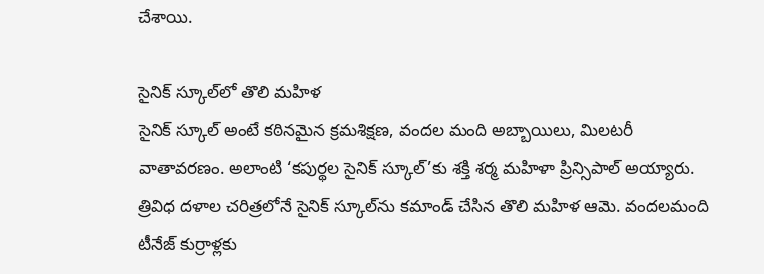చేశాయి.

సైనిక్‌ స్కూల్‌లో తొలి మహిళ
సైనిక్‌ స్కూల్‌ అంటే కఠినమైన క్రమశిక్షణ, వందల మంది అబ్బాయిలు, మిలటరీ వాతావరణం. అలాంటి ‘కపుర్థల సైనిక్‌ స్కూల్‌’కు శక్తి శర్మ మహిళా ప్రిన్సిపాల్‌ అయ్యారు. త్రివిధ దళాల చరిత్రలోనే సైనిక్‌ స్కూల్‌ను కమాండ్‌ చేసిన తొలి మహిళ ఆమె. వందలమంది టీనేజ్‌ కుర్రాళ్లకు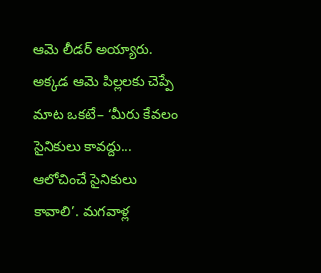ఆమె లీడర్‌ అయ్యారు. అక్కడ ఆమె పిల్లలకు చెప్పే మాట ఒకటే– ‘మీరు కేవలం సైనికులు కావద్దు... ఆలోచించే సైనికులు కావాలి’. మగవాళ్ల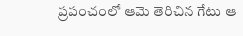ప్రపంచంలో ఆమె తెరిచిన గేటు ఆ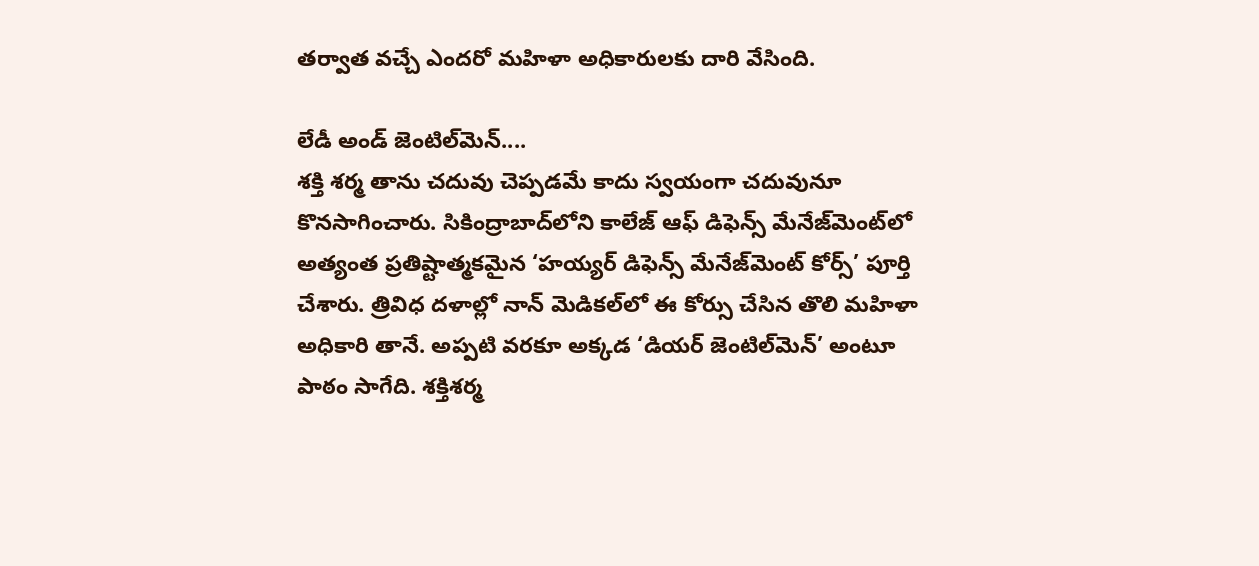తర్వాత వచ్చే ఎందరో మహిళా అధికారులకు దారి వేసింది.

లేడీ అండ్‌ జెంటిల్‌మెన్‌....
శక్తి శర్మ తాను చదువు చెప్పడమే కాదు స్వయంగా చదువునూ కొనసాగించారు. సికింద్రాబాద్‌లోని కాలేజ్‌ ఆఫ్‌ డిఫెన్స్ మేనేజ్‌మెంట్‌లో అత్యంత ప్రతిష్టాత్మకమైన ‘హయ్యర్‌ డిఫెన్స్‌ మేనేజ్‌మెంట్‌ కోర్స్‌’ పూర్తి చేశారు. త్రివిధ దళాల్లో నాన్‌ మెడికల్‌లో ఈ కోర్సు చేసిన తొలి మహిళా అధికారి తానే. అప్పటి వరకూ అక్కడ ‘డియర్‌ జెంటిల్‌మెన్‌’ అంటూ పాఠం సాగేది. శక్తిశర్మ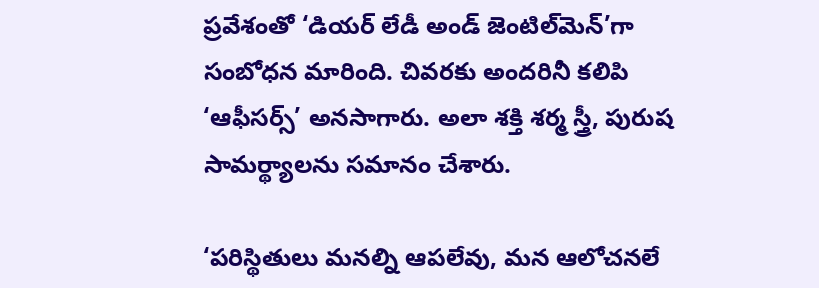ప్రవేశంతో ‘డియర్‌ లేడీ అండ్‌ జెంటిల్‌మెన్‌’గా సంబోధన మారింది. చివరకు అందరినీ కలిపి ‘ఆఫీసర్స్‌’ అనసాగారు. అలా శక్తి శర్మ స్త్రీ, పురుష సామర్థ్యాలను సమానం చేశారు.

‘పరిస్థితులు మనల్ని ఆపలేవు, మన ఆలోచనలే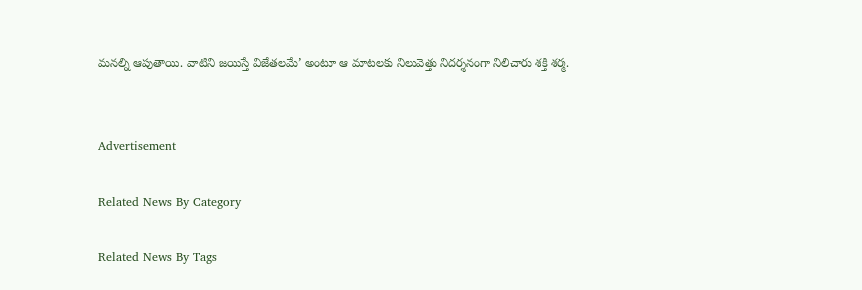మనల్ని ఆపుతాయి. వాటిని జయిస్తే విజేతలమే’ అంటూ ఆ మాటలకు నిలువెత్తు నిదర్శనంగా నిలిచారు శక్తి శర్మ.


Advertisement

Related News By Category

Related News By Tags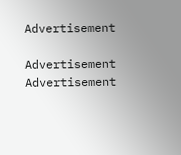Advertisement

Advertisement
Advertisement